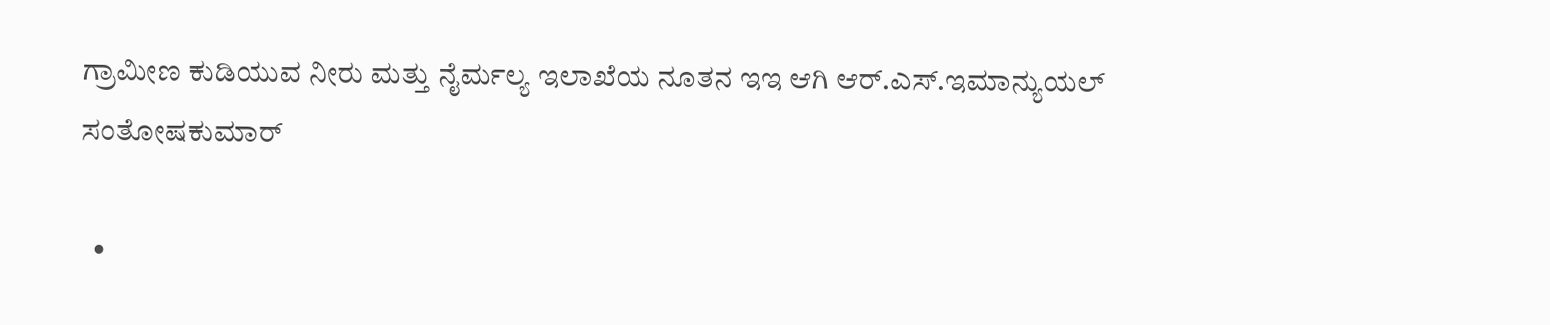ಗ್ರಾಮೀಣ ಕುಡಿಯುವ ನೀರು ಮತ್ತು ನೈರ್ಮಲ್ಯ ಇಲಾಖೆಯ ನೂತನ ಇಇ ಆಗಿ ಆ‌ರ್.ಎಸ್.ಇಮಾನ್ಯುಯಲ್ ಸಂತೋಷಕುಮಾರ್

  •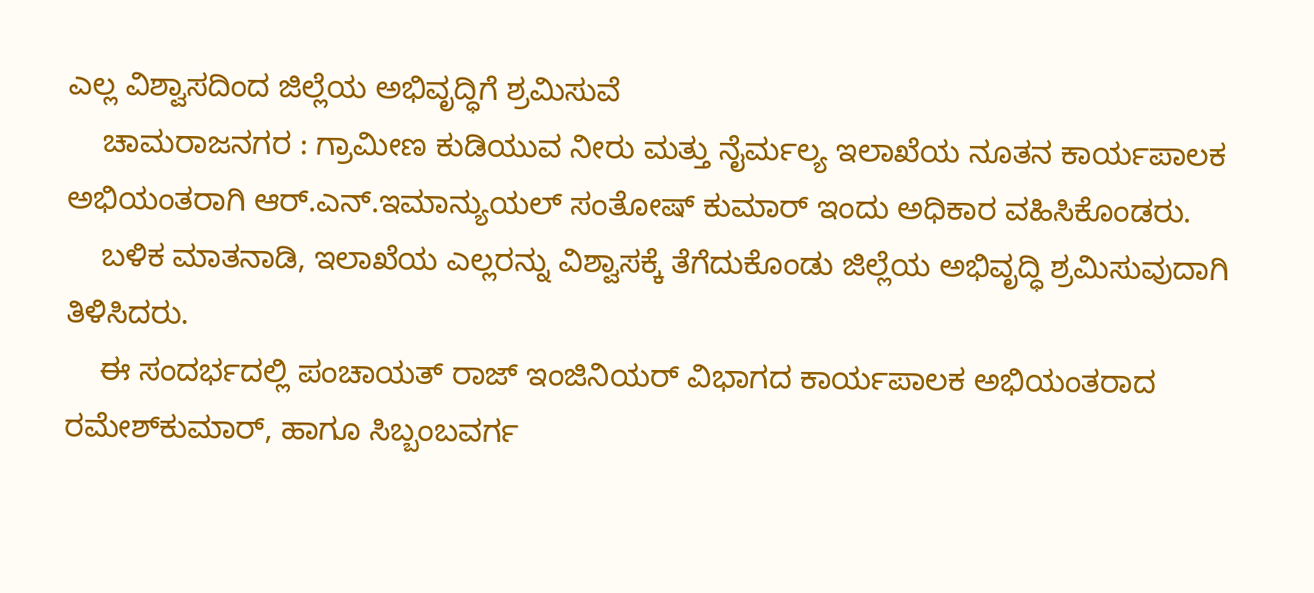ಎಲ್ಲ ವಿಶ್ವಾಸದಿಂದ ಜಿಲ್ಲೆಯ ಅಭಿವೃದ್ಧಿಗೆ ಶ್ರಮಿಸುವೆ
    ಚಾಮರಾಜನಗರ : ಗ್ರಾಮೀಣ ಕುಡಿಯುವ ನೀರು ಮತ್ತು ನೈರ್ಮಲ್ಯ ಇಲಾಖೆಯ ನೂತನ ಕಾರ್ಯಪಾಲಕ ಅಭಿಯಂತರಾಗಿ ಆ‌ರ್.ಎನ್.ಇಮಾನ್ಯುಯಲ್ ಸಂತೋಷ್ ಕುಮಾರ್ ಇಂದು ಅಧಿಕಾರ ವಹಿಸಿಕೊಂಡರು.
    ಬಳಿಕ ಮಾತನಾಡಿ, ಇಲಾಖೆಯ ಎಲ್ಲರನ್ನು ವಿಶ್ವಾಸಕ್ಕೆ ತೆಗೆದುಕೊಂಡು ಜಿಲ್ಲೆಯ ಅಭಿವೃದ್ಧಿ ಶ್ರಮಿಸುವುದಾಗಿ ತಿಳಿಸಿದರು.
    ಈ ಸಂದರ್ಭದಲ್ಲಿ ಪಂಚಾಯತ್‌ ರಾಜ್ ಇಂಜಿನಿಯರ್ ವಿಭಾಗದ ಕಾರ್ಯಪಾಲಕ ಅಭಿಯಂತರಾದ ರಮೇಶ್‌ಕುಮಾ‌ರ್, ಹಾಗೂ ಸಿಬ್ಬಂಬವರ್ಗ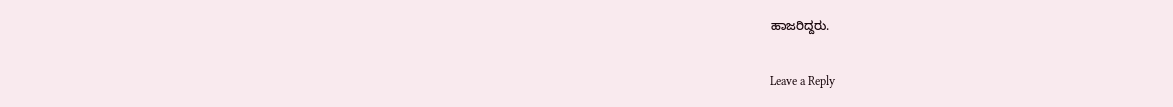ಹಾಜರಿದ್ದರು.

Leave a Reply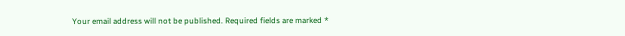Your email address will not be published. Required fields are marked *